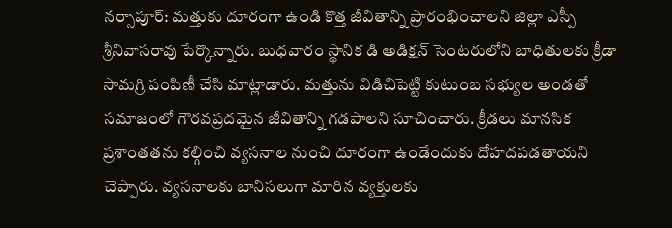నర్సాపూర్: మత్తుకు దూరంగా ఉండి కొత్త జీవితాన్ని ప్రారంభించాలని జిల్లా ఎస్పీ శ్రీనివాసరావు పేర్కొన్నారు. బుధవారం స్థానిక డి అడిక్షన్ సెంటరులోని బాధితులకు క్రీడా సామగ్రి పంపిణీ చేసి మాట్లాడారు. మత్తును విడిచిపెట్టి కుటుంబ సభ్యుల అండతో సమాజంలో గౌరవప్రదమైన జీవితాన్ని గడపాలని సూచించారు. క్రీడలు మానసిక ప్రశాంతతను కల్గించి వ్యసనాల నుంచి దూరంగా ఉండేందుకు దోహదపడతాయని చెప్పారు. వ్యసనాలకు బానిసలుగా మారిన వ్యక్తులకు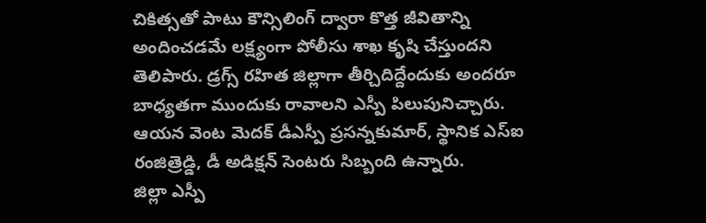చికిత్సతో పాటు కౌన్సిలింగ్ ద్వారా కొత్త జీవితాన్ని అందించడమే లక్ష్యంగా పోలీసు శాఖ కృషి చేస్తుందని తెలిపారు. డ్రగ్స్ రహిత జిల్లాగా తీర్చిదిద్దేందుకు అందరూ బాధ్యతగా ముందుకు రావాలని ఎస్పీ పిలుపునిచ్చారు. ఆయన వెంట మెదక్ డీఎస్పీ ప్రసన్నకుమార్, స్థానిక ఎస్ఐ రంజిత్రెడ్డి, డీ అడిక్షన్ సెంటరు సిబ్బంది ఉన్నారు.
జిల్లా ఎస్పీ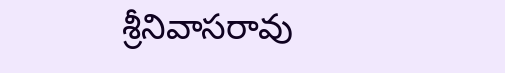శ్రీనివాసరావు